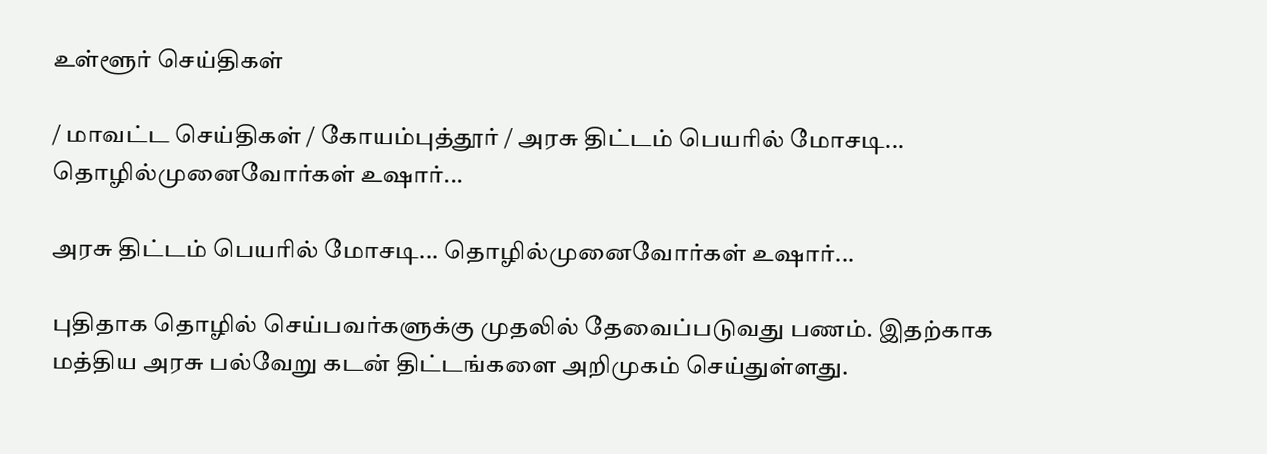உள்ளூர் செய்திகள்

/ மாவட்ட செய்திகள் / கோயம்புத்தூர் / அரசு திட்டம் பெயரில் மோசடி... தொழில்முனைவோர்கள் உஷார்...

அரசு திட்டம் பெயரில் மோசடி... தொழில்முனைவோர்கள் உஷார்...

புதிதாக தொழில் செய்பவர்களுக்கு முதலில் தேவைப்படுவது பணம். இதற்காக மத்திய அரசு பல்வேறு கடன் திட்டங்களை அறிமுகம் செய்துள்ளது.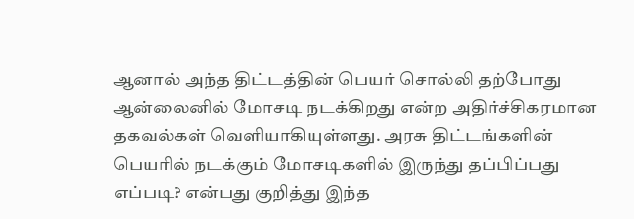ஆனால் அந்த திட்டத்தின் பெயர் சொல்லி தற்போது ஆன்லைனில் மோசடி நடக்கிறது என்ற அதிர்ச்சிகரமான தகவல்கள் வெளியாகியுள்ளது. அரசு திட்டங்களின் பெயரில் நடக்கும் மோசடிகளில் இருந்து தப்பிப்பது எப்படி? என்பது குறித்து இந்த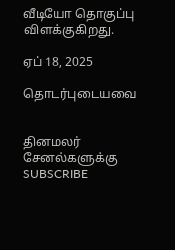வீடியோ தொகுப்பு விளக்குகிறது.

ஏப் 18, 2025

தொடர்புடையவை


தினமலர் சேனல்களுக்கு SUBSCRIBE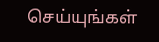செய்யுங்கள்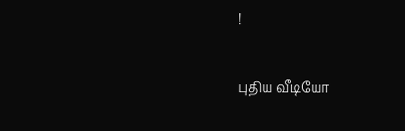!

புதிய வீடியோ